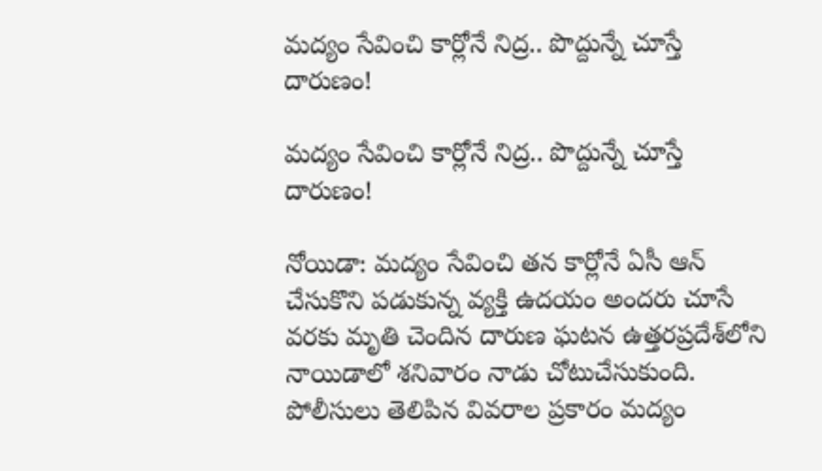మద్యం సేవించి కార్లోనే నిద్ర.. పొద్దున్నే చూస్తే దారుణం!

మద్యం సేవించి కార్లోనే నిద్ర.. పొద్దున్నే చూస్తే దారుణం!

నోయిడా: మద్యం సేవించి తన కార్లోనే ఏసీ ఆన్ చేసుకొని పడుకున్న వ్యక్తి ఉదయం అందరు చూసే వరకు మృతి చెందిన దారుణ ఘటన ఉత్తరప్రదేశ్‌లోని నాయిడాలో శనివారం నాడు చోటుచేసుకుంది. పోలీసులు తెలిపిన వివరాల ప్రకారం మద్యం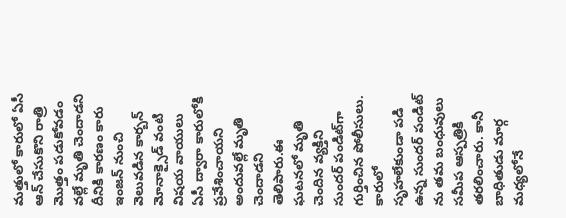మత్తులో కారులో ఏసీ ఆన్ చేసుకొని రాత్రి మొత్తం పడుకోవడం వల్లే మృతి చెందాడని దీనికి కారణం కారు ఇంజన్ నుంచి వెలువడిన కార్బన్ మోనాక్సైడ్ వంటి విషయ వాయులు ఏసీ ద్వారా కారులోకి ప్రవేశించాయని అందువల్లే మృతి చెందాడని తెలిపారు.ఈ ఘటనలో మృతి చెందిన వ్యక్తిని సుందర్ పండిట్‌గా గుర్తించిన పోలీసులు. కారులో సృహలేకుండా పడి ఉన్న సుందర్ పండిట్‌ ను తమ బంధువులు సమీప ఆస్పత్రికి తరలించారు. కానీ బాధితుడు మార్గ మధ్యలోనే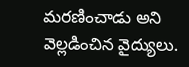మరణించాడు అని వెల్లడించిన వైద్యులు.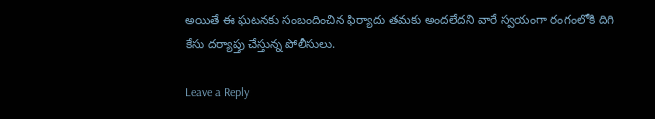అయితే ఈ ఘటనకు సంబందించిన ఫిర్యాదు తమకు అందలేదని వారే స్వయంగా రంగంలోకి దిగి కేసు దర్యాప్తు చేస్తున్న పోలీసులు.

Leave a Reply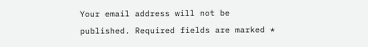Your email address will not be published. Required fields are marked *